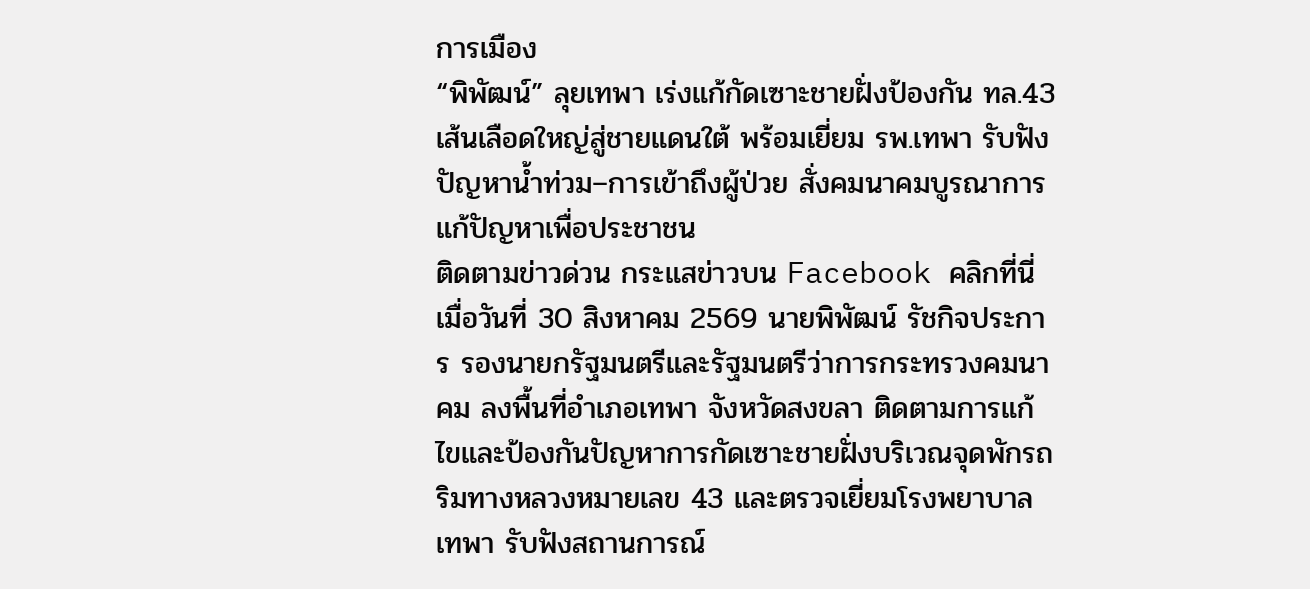การเมือง
“พิพัฒน์” ลุยเทพา เร่งแก้กัดเซาะชายฝั่งป้องกัน ทล.43 เส้นเลือดใหญ่สู่ชายแดนใต้ พร้อมเยี่ยม รพ.เทพา รับฟังปัญหาน้ำท่วม–การเข้าถึงผู้ป่วย สั่งคมนาคมบูรณาการแก้ปัญหาเพื่อประชาชน
ติดตามข่าวด่วน กระแสข่าวบน Facebook คลิกที่นี่
เมื่อวันที่ 30 สิงหาคม 2569 นายพิพัฒน์ รัชกิจประการ รองนายกรัฐมนตรีและรัฐมนตรีว่าการกระทรวงคมนาคม ลงพื้นที่อำเภอเทพา จังหวัดสงขลา ติดตามการแก้ไขและป้องกันปัญหาการกัดเซาะชายฝั่งบริเวณจุดพักรถริมทางหลวงหมายเลข 43 และตรวจเยี่ยมโรงพยาบาลเทพา รับฟังสถานการณ์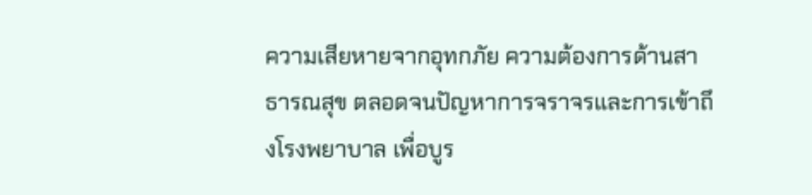ความเสียหายจากอุทกภัย ความต้องการด้านสาธารณสุข ตลอดจนปัญหาการจราจรและการเข้าถึงโรงพยาบาล เพื่อบูร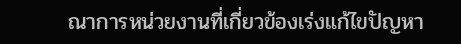ณาการหน่วยงานที่เกี่ยวข้องเร่งแก้ไขปัญหา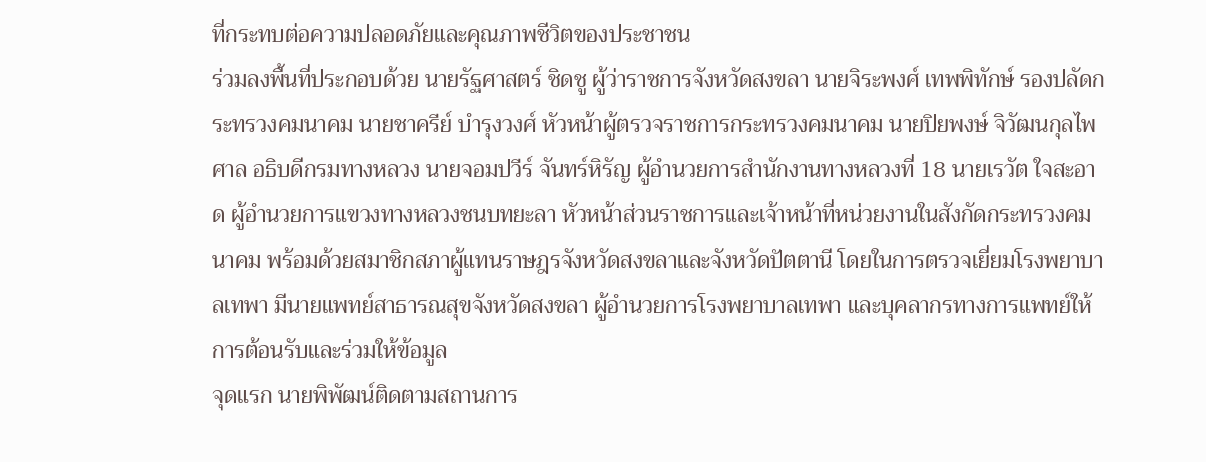ที่กระทบต่อความปลอดภัยและคุณภาพชีวิตของประชาชน
ร่วมลงพื้นที่ประกอบด้วย นายรัฐศาสตร์ ชิดชู ผู้ว่าราชการจังหวัดสงขลา นายจิระพงศ์ เทพพิทักษ์ รองปลัดกระทรวงคมนาคม นายชาครีย์ บำรุงวงศ์ หัวหน้าผู้ตรวจราชการกระทรวงคมนาคม นายปิยพงษ์ จิวัฒนกุลไพศาล อธิบดีกรมทางหลวง นายจอมปวีร์ จันทร์หิรัญ ผู้อำนวยการสำนักงานทางหลวงที่ 18 นายเรวัต ใจสะอาด ผู้อำนวยการแขวงทางหลวงชนบทยะลา หัวหน้าส่วนราชการและเจ้าหน้าที่หน่วยงานในสังกัดกระทรวงคมนาคม พร้อมด้วยสมาชิกสภาผู้แทนราษฎรจังหวัดสงขลาและจังหวัดปัตตานี โดยในการตรวจเยี่ยมโรงพยาบาลเทพา มีนายแพทย์สาธารณสุขจังหวัดสงขลา ผู้อำนวยการโรงพยาบาลเทพา และบุคลากรทางการแพทย์ให้การต้อนรับและร่วมให้ข้อมูล
จุดแรก นายพิพัฒน์ติดตามสถานการ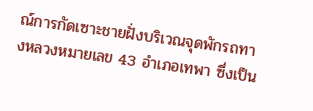ณ์การกัดเซาะชายฝั่งบริเวณจุดพักรถทางหลวงหมายเลข 43 อำเภอเทพา ซึ่งเป็น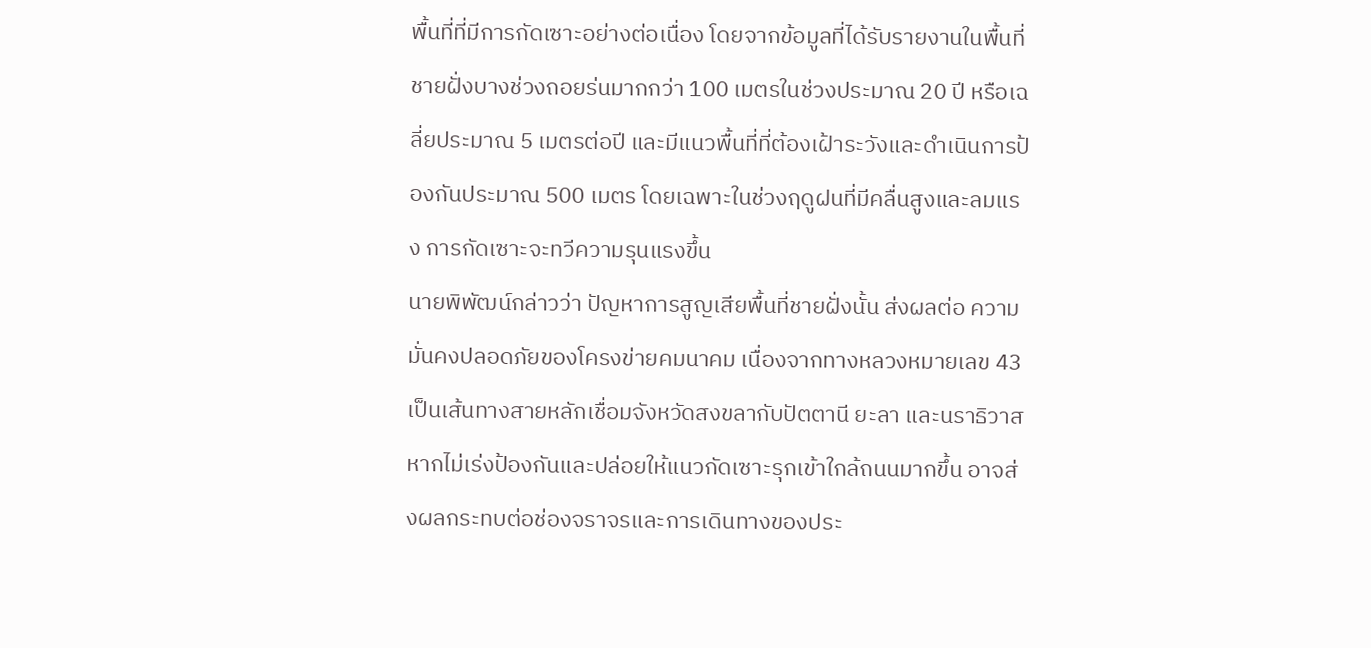พื้นที่ที่มีการกัดเซาะอย่างต่อเนื่อง โดยจากข้อมูลที่ได้รับรายงานในพื้นที่ ชายฝั่งบางช่วงถอยร่นมากกว่า 100 เมตรในช่วงประมาณ 20 ปี หรือเฉลี่ยประมาณ 5 เมตรต่อปี และมีแนวพื้นที่ที่ต้องเฝ้าระวังและดำเนินการป้องกันประมาณ 500 เมตร โดยเฉพาะในช่วงฤดูฝนที่มีคลื่นสูงและลมแรง การกัดเซาะจะทวีความรุนแรงขึ้น
นายพิพัฒน์กล่าวว่า ปัญหาการสูญเสียพื้นที่ชายฝั่งนั้น ส่งผลต่อ ความมั่นคงปลอดภัยของโครงข่ายคมนาคม เนื่องจากทางหลวงหมายเลข 43 เป็นเส้นทางสายหลักเชื่อมจังหวัดสงขลากับปัตตานี ยะลา และนราธิวาส หากไม่เร่งป้องกันและปล่อยให้แนวกัดเซาะรุกเข้าใกล้ถนนมากขึ้น อาจส่งผลกระทบต่อช่องจราจรและการเดินทางของประ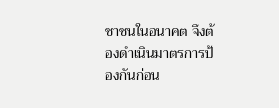ชาชนในอนาคต จึงต้องดำเนินมาตรการป้องกันก่อน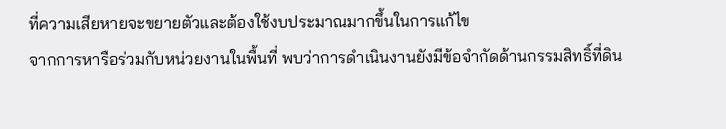ที่ความเสียหายจะขยายตัวและต้องใช้งบประมาณมากขึ้นในการแก้ไข
จากการหารือร่วมกับหน่วยงานในพื้นที่ พบว่าการดำเนินงานยังมีข้อจำกัดด้านกรรมสิทธิ์ที่ดิน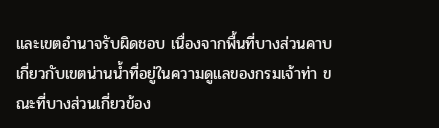และเขตอำนาจรับผิดชอบ เนื่องจากพื้นที่บางส่วนคาบเกี่ยวกับเขตน่านน้ำที่อยู่ในความดูแลของกรมเจ้าท่า ขณะที่บางส่วนเกี่ยวข้อง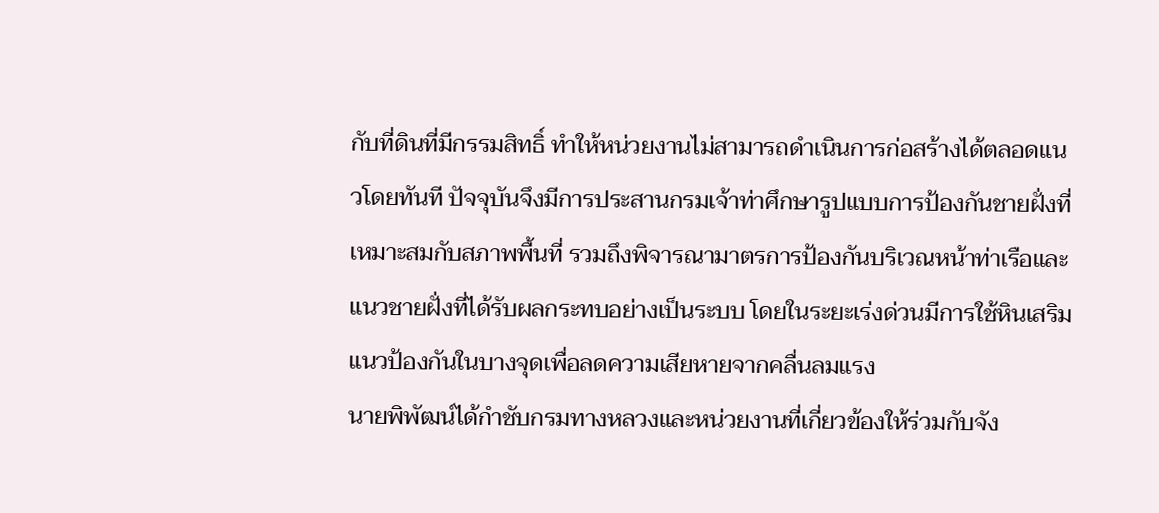กับที่ดินที่มีกรรมสิทธิ์ ทำให้หน่วยงานไม่สามารถดำเนินการก่อสร้างได้ตลอดแนวโดยทันที ปัจจุบันจึงมีการประสานกรมเจ้าท่าศึกษารูปแบบการป้องกันชายฝั่งที่เหมาะสมกับสภาพพื้นที่ รวมถึงพิจารณามาตรการป้องกันบริเวณหน้าท่าเรือและแนวชายฝั่งที่ได้รับผลกระทบอย่างเป็นระบบ โดยในระยะเร่งด่วนมีการใช้หินเสริมแนวป้องกันในบางจุดเพื่อลดความเสียหายจากคลื่นลมแรง
นายพิพัฒน์ได้กำชับกรมทางหลวงและหน่วยงานที่เกี่ยวข้องให้ร่วมกับจัง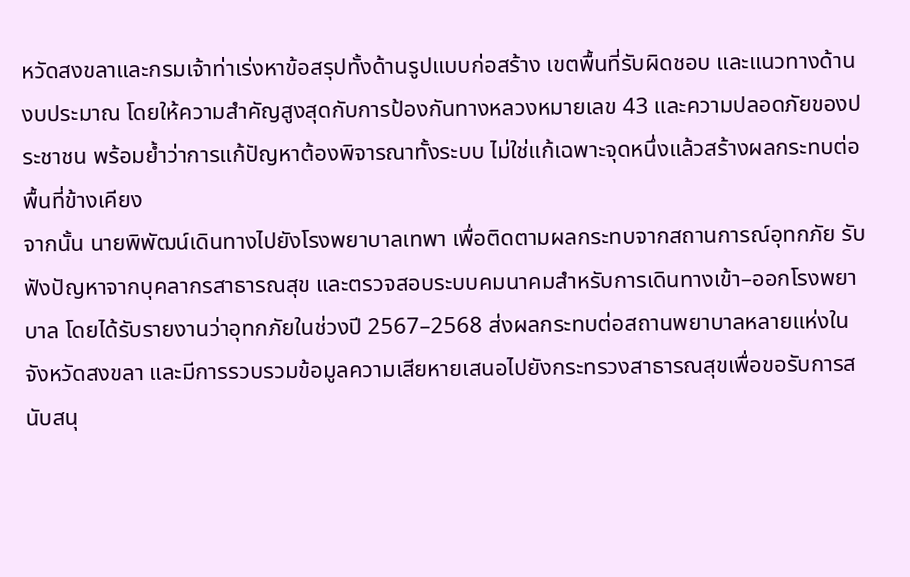หวัดสงขลาและกรมเจ้าท่าเร่งหาข้อสรุปทั้งด้านรูปแบบก่อสร้าง เขตพื้นที่รับผิดชอบ และแนวทางด้านงบประมาณ โดยให้ความสำคัญสูงสุดกับการป้องกันทางหลวงหมายเลข 43 และความปลอดภัยของประชาชน พร้อมย้ำว่าการแก้ปัญหาต้องพิจารณาทั้งระบบ ไม่ใช่แก้เฉพาะจุดหนึ่งแล้วสร้างผลกระทบต่อพื้นที่ข้างเคียง
จากนั้น นายพิพัฒน์เดินทางไปยังโรงพยาบาลเทพา เพื่อติดตามผลกระทบจากสถานการณ์อุทกภัย รับฟังปัญหาจากบุคลากรสาธารณสุข และตรวจสอบระบบคมนาคมสำหรับการเดินทางเข้า–ออกโรงพยาบาล โดยได้รับรายงานว่าอุทกภัยในช่วงปี 2567–2568 ส่งผลกระทบต่อสถานพยาบาลหลายแห่งในจังหวัดสงขลา และมีการรวบรวมข้อมูลความเสียหายเสนอไปยังกระทรวงสาธารณสุขเพื่อขอรับการสนับสนุ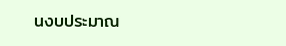นงบประมาณ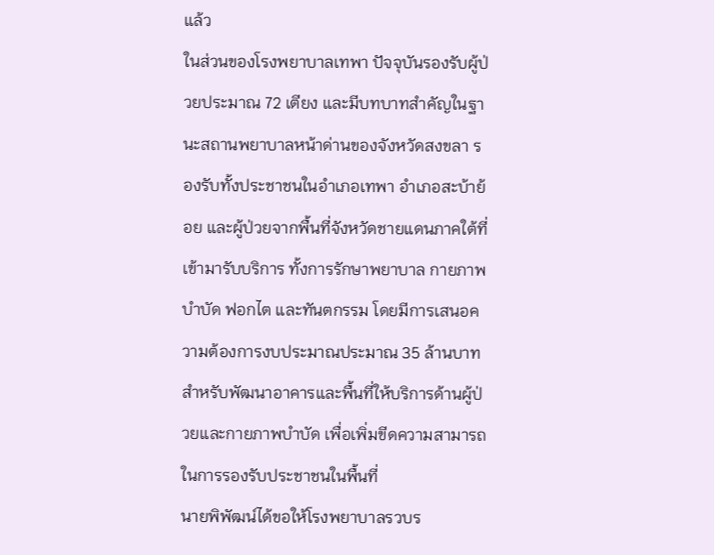แล้ว
ในส่วนของโรงพยาบาลเทพา ปัจจุบันรองรับผู้ป่วยประมาณ 72 เตียง และมีบทบาทสำคัญในฐานะสถานพยาบาลหน้าด่านของจังหวัดสงขลา รองรับทั้งประชาชนในอำเภอเทพา อำเภอสะบ้าย้อย และผู้ป่วยจากพื้นที่จังหวัดชายแดนภาคใต้ที่เข้ามารับบริการ ทั้งการรักษาพยาบาล กายภาพบำบัด ฟอกไต และทันตกรรม โดยมีการเสนอความต้องการงบประมาณประมาณ 35 ล้านบาท สำหรับพัฒนาอาคารและพื้นที่ให้บริการด้านผู้ป่วยและกายภาพบำบัด เพื่อเพิ่มขีดความสามารถในการรองรับประชาชนในพื้นที่
นายพิพัฒน์ได้ขอให้โรงพยาบาลรวบร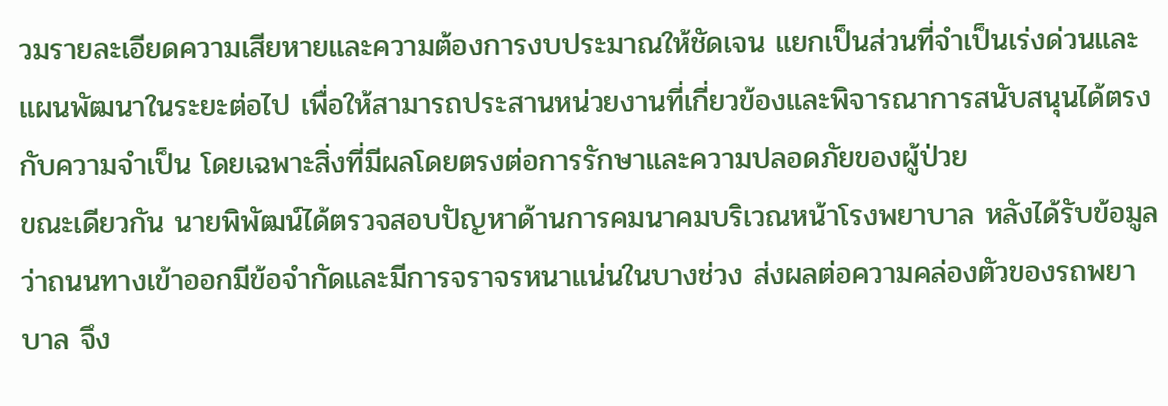วมรายละเอียดความเสียหายและความต้องการงบประมาณให้ชัดเจน แยกเป็นส่วนที่จำเป็นเร่งด่วนและแผนพัฒนาในระยะต่อไป เพื่อให้สามารถประสานหน่วยงานที่เกี่ยวข้องและพิจารณาการสนับสนุนได้ตรงกับความจำเป็น โดยเฉพาะสิ่งที่มีผลโดยตรงต่อการรักษาและความปลอดภัยของผู้ป่วย
ขณะเดียวกัน นายพิพัฒน์ได้ตรวจสอบปัญหาด้านการคมนาคมบริเวณหน้าโรงพยาบาล หลังได้รับข้อมูลว่าถนนทางเข้าออกมีข้อจำกัดและมีการจราจรหนาแน่นในบางช่วง ส่งผลต่อความคล่องตัวของรถพยาบาล จึง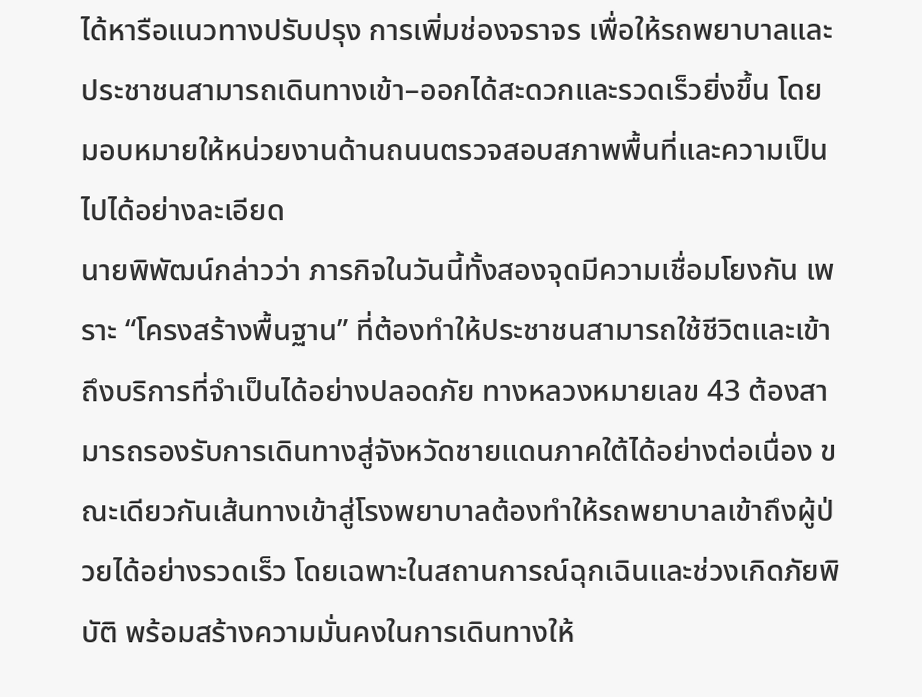ได้หารือแนวทางปรับปรุง การเพิ่มช่องจราจร เพื่อให้รถพยาบาลและประชาชนสามารถเดินทางเข้า–ออกได้สะดวกและรวดเร็วยิ่งขึ้น โดยมอบหมายให้หน่วยงานด้านถนนตรวจสอบสภาพพื้นที่และความเป็นไปได้อย่างละเอียด
นายพิพัฒน์กล่าวว่า ภารกิจในวันนี้ทั้งสองจุดมีความเชื่อมโยงกัน เพราะ “โครงสร้างพื้นฐาน” ที่ต้องทำให้ประชาชนสามารถใช้ชีวิตและเข้าถึงบริการที่จำเป็นได้อย่างปลอดภัย ทางหลวงหมายเลข 43 ต้องสามารถรองรับการเดินทางสู่จังหวัดชายแดนภาคใต้ได้อย่างต่อเนื่อง ขณะเดียวกันเส้นทางเข้าสู่โรงพยาบาลต้องทำให้รถพยาบาลเข้าถึงผู้ป่วยได้อย่างรวดเร็ว โดยเฉพาะในสถานการณ์ฉุกเฉินและช่วงเกิดภัยพิบัติ พร้อมสร้างความมั่นคงในการเดินทางให้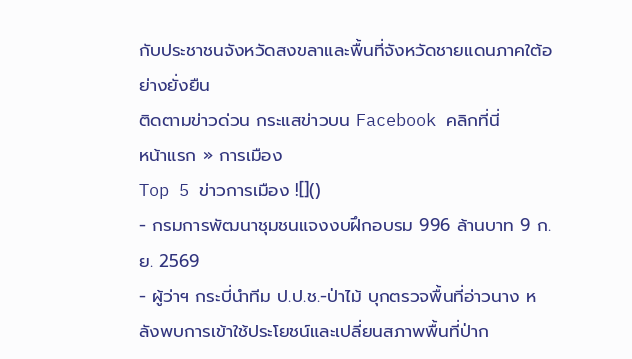กับประชาชนจังหวัดสงขลาและพื้นที่จังหวัดชายแดนภาคใต้อย่างยั่งยืน
ติดตามข่าวด่วน กระแสข่าวบน Facebook คลิกที่นี่
หน้าแรก » การเมือง
Top 5 ข่าวการเมือง ![]()
- กรมการพัฒนาชุมชนแจงงบฝึกอบรม 996 ล้านบาท 9 ก.ย. 2569
- ผู้ว่าฯ กระบี่นำทีม ป.ป.ช.-ป่าไม้ บุกตรวจพื้นที่อ่าวนาง หลังพบการเข้าใช้ประโยชน์และเปลี่ยนสภาพพื้นที่ป่าก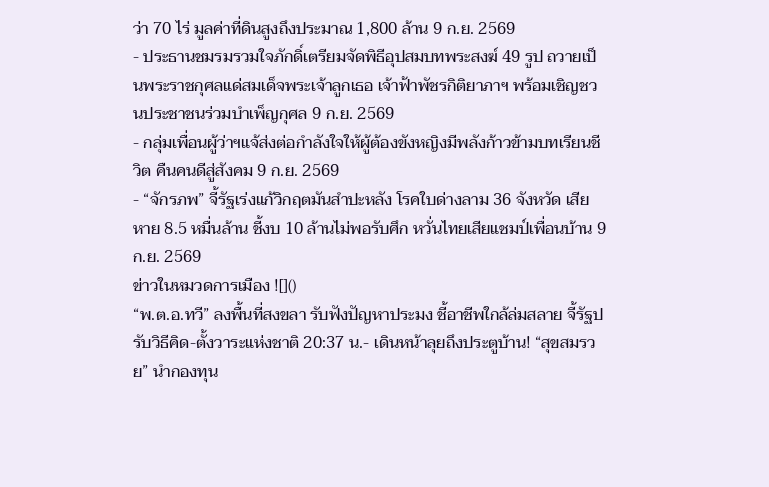ว่า 70 ไร่ มูลค่าที่ดินสูงถึงประมาณ 1,800 ล้าน 9 ก.ย. 2569
- ประธานชมรมรวมใจภักดิ์เตรียมจัดพิธีอุปสมบทพระสงฆ์ 49 รูป ถวายเป็นพระราชกุศลแด่สมเด็จพระเจ้าลูกเธอ เจ้าฟ้าพัชรกิติยาภาฯ พร้อมเชิญชวนประชาชนร่วมบำเพ็ญกุศล 9 ก.ย. 2569
- กลุ่มเพื่อนผู้ว่าฯแจ้ส่งต่อกำลังใจให้ผู้ต้องขังหญิงมีพลังก้าวข้ามบทเรียนชีวิต คืนคนดีสู่สังคม 9 ก.ย. 2569
- “จักรภพ” จี้รัฐเร่งแก้วิกฤตมันสำปะหลัง โรคใบด่างลาม 36 จังหวัด เสียหาย 8.5 หมื่นล้าน ชี้งบ 10 ล้านไม่พอรับศึก หวั่นไทยเสียแชมป์เพื่อนบ้าน 9 ก.ย. 2569
ข่าวในหมวดการเมือง ![]()
“พ.ต.อ.ทวี” ลงพื้นที่สงขลา รับฟังปัญหาประมง ชี้อาชีพใกล้ล่มสลาย จี้รัฐปรับวิธีคิด-ตั้งวาระแห่งชาติ 20:37 น.- เดินหน้าลุยถึงประตูบ้าน! “สุขสมรวย” นำกองทุน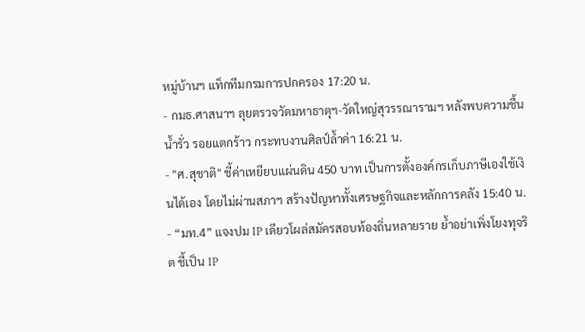หมู่บ้านฯ แท็กทีมกรมการปกครอง 17:20 น.
- กมธ.ศาสนาฯ ลุยตรวจวัดมหาธาตุฯ-วัดใหญ่สุวรรณารามฯ หลังพบความชื้น น้ำรั่ว รอยแตกร้าว กระทบงานศิลป์ล้ำค่า 16:21 น.
- "ศ.สุชาติ" ชี้ค่าเหยียบแผ่นดิน 450 บาท เป็นการตั้งองค์กรเก็บภาษีเองใช้เงินได้เอง โดยไม่ผ่านสภาฯ สร้างปัญหาทั้งเศรษฐกิจและหลักการคลัง 15:40 น.
- “มท.4” แจงปม IP เดียวโผล่สมัครสอบท้องถิ่นหลายราย ย้ำอย่าเพิ่งโยงทุจริต ชี้เป็น IP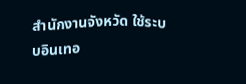สำนักงานจังหวัด ใช้ระบบอินเทอ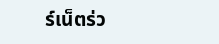ร์เน็ตร่ว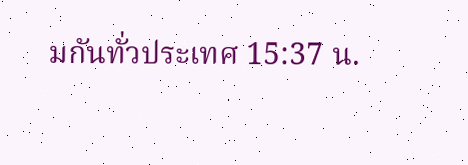มกันทั่วประเทศ 15:37 น.